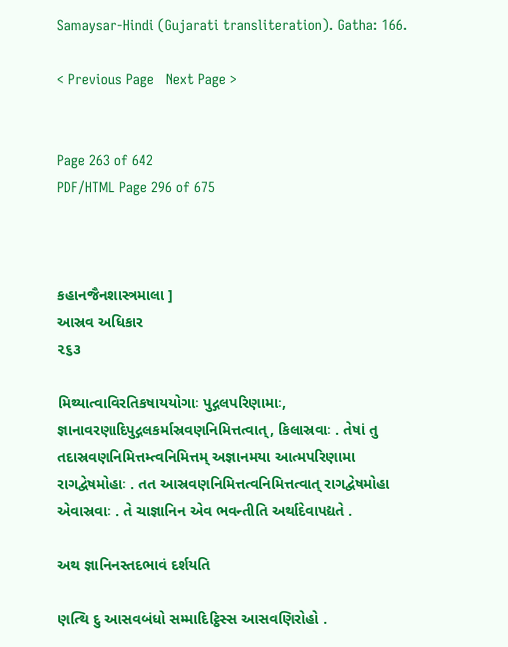Samaysar-Hindi (Gujarati transliteration). Gatha: 166.

< Previous Page   Next Page >


Page 263 of 642
PDF/HTML Page 296 of 675



કહાનજૈનશાસ્ત્રમાલા ]
આસ્રવ અધિકાર
૨૬૩

મિથ્યાત્વાવિરતિકષાયયોગાઃ પુદ્ગલપરિણામાઃ, જ્ઞાનાવરણાદિપુદ્ગલકર્માસ્રવણનિમિત્તત્વાત્, કિલાસ્રવાઃ . તેષાં તુ તદાસ્રવણનિમિત્તમ્ત્વનિમિત્તમ્ અજ્ઞાનમયા આત્મપરિણામા રાગદ્વેષમોહાઃ . તત આસ્રવણનિમિત્તત્વનિમિત્તત્વાત્ રાગદ્વેષમોહા એવાસ્રવાઃ . તે ચાજ્ઞાનિન એવ ભવન્તીતિ અર્થાદેવાપદ્યતે .

અથ જ્ઞાનિનસ્તદભાવં દર્શયતિ

ણત્થિ દુ આસવબંધો સમ્માદિટ્ઠિસ્સ આસવણિરોહો .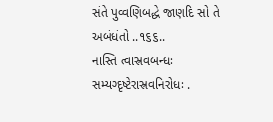સંતે પુવ્વણિબદ્ધે જાણદિ સો તે અબંધંતો ..૧૬૬..
નાસ્તિ ત્વાસ્રવબન્ધઃ સમ્યગ્દૃષ્ટેરાસ્રવનિરોધઃ .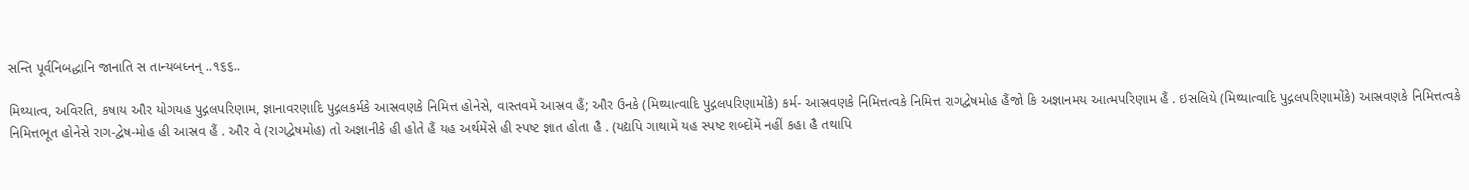સન્તિ પૂર્વનિબદ્ધાનિ જાનાતિ સ તાન્યબધ્નન્ ..૧૬૬..

મિથ્યાત્વ, અવિરતિ, કષાય ઔર યોગયહ પુદ્ગલપરિણામ, જ્ઞાનાવરણાદિ પુદ્ગલકર્મકે આસ્રવણકે નિમિત્ત હોનેસે, વાસ્તવમેં આસ્રવ હૈં; ઔર ઉનકે (મિથ્યાત્વાદિ પુદ્ગલપરિણામોંકે) કર્મ- આસ્રવણકે નિમિત્તત્વકે નિમિત્ત રાગદ્વેષમોહ હૈંજો કિ અજ્ઞાનમય આત્મપરિણામ હૈં . ઇસલિયે (મિથ્યાત્વાદિ પુદ્ગલપરિણામોંકે) આસ્રવણકે નિમિત્તત્વકે નિમિત્તભૂત હોનેસે રાગ-દ્વેષ-મોહ હી આસ્રવ હૈં . ઔર વે (રાગદ્વેષમોહ) તો અજ્ઞાનીકે હી હોતે હૈં યહ અર્થમેંસે હી સ્પષ્ટ જ્ઞાત હોતા હૈ . (યદ્યપિ ગાથામેં યહ સ્પષ્ટ શબ્દોંમેં નહીં કહા હૈ તથાપિ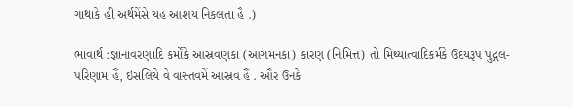ગાથાકે હી અર્થમેંસે યહ આશય નિકલતા હૈ .)

ભાવાર્થ :જ્ઞાનાવરણાદિ કર્મોંકે આસ્રવણકા (આગમનકા) કારણ (નિમિત્ત) તો મિથ્યાત્વાદિકર્મકે ઉદયરૂપ પુદ્ગલ-પરિણામ હૈં, ઇસલિયે વે વાસ્તવમેં આસ્રવ હૈં . ઔર ઉનકે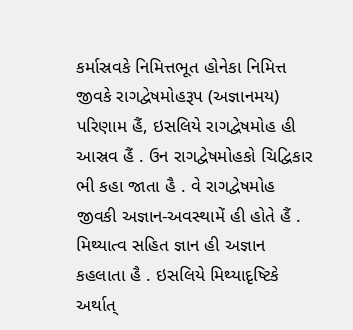કર્માસ્રવકે નિમિત્તભૂત હોનેકા નિમિત્ત જીવકે રાગદ્વેષમોહરૂપ (અજ્ઞાનમય) પરિણામ હૈં, ઇસલિયે રાગદ્વેષમોહ હી આસ્રવ હૈં . ઉન રાગદ્વેષમોહકો ચિદ્વિકાર ભી કહા જાતા હૈ . વે રાગદ્વેષમોહ જીવકી અજ્ઞાન-અવસ્થામેં હી હોતે હૈં . મિથ્યાત્વ સહિત જ્ઞાન હી અજ્ઞાન કહલાતા હૈ . ઇસલિયે મિથ્યાદૃષ્ટિકે અર્થાત્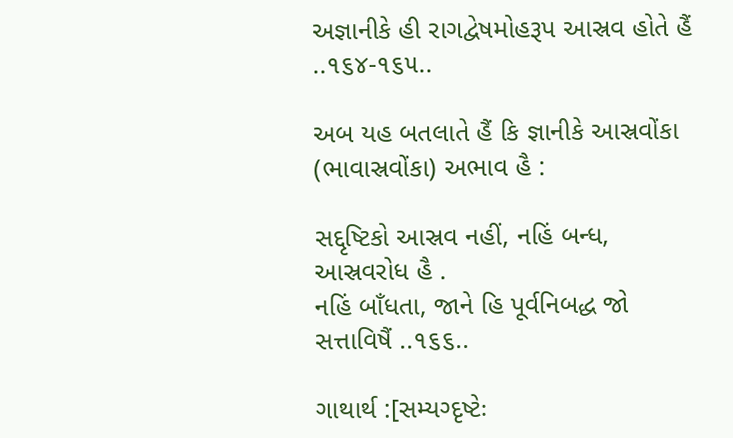અજ્ઞાનીકે હી રાગદ્વેષમોહરૂપ આસ્રવ હોતે હૈં ..૧૬૪-૧૬૫..

અબ યહ બતલાતે હૈં કિ જ્ઞાનીકે આસ્રવોંકા (ભાવાસ્રવોંકા) અભાવ હૈ :

સદ્દૃષ્ટિકો આસ્રવ નહીં, નહિં બન્ધ, આસ્રવરોધ હૈ .
નહિં બાઁધતા, જાને હિ પૂર્વનિબદ્ધ જો સત્તાવિષૈં ..૧૬૬..

ગાથાર્થ :[સમ્યગ્દૃષ્ટેઃ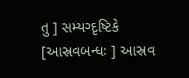તુ ] સમ્યગ્દૃષ્ટિકે [આસ્રવબન્ધઃ ] આસ્રવ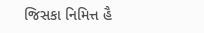જિસકા નિમિત્ત હૈ